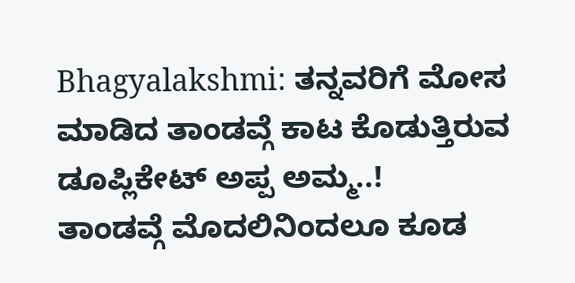Bhagyalakshmi: ತನ್ನವರಿಗೆ ಮೋಸ ಮಾಡಿದ ತಾಂಡವ್ಗೆ ಕಾಟ ಕೊಡುತ್ತಿರುವ ಡೂಪ್ಲಿಕೇಟ್ ಅಪ್ಪ ಅಮ್ಮ..!
ತಾಂಡವ್ಗೆ ಮೊದಲಿನಿಂದಲೂ ಕೂಡ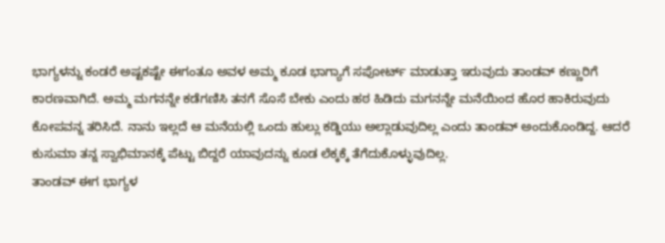ಭಾಗ್ಯಳನ್ನು ಕಂಡರೆ ಅಷ್ಟಕಷ್ಟೇ ಈಗಂತೂ ಅವಳ ಅಮ್ಮ ಕೂಡ ಭಾಗ್ಯಾಗೆ ಸಪೋರ್ಟ್ ಮಾಡುತ್ತಾ ಇರುವುದು ತಾಂಡವ್ ಕಣ್ಣುರಿಗೆ ಕಾರಣವಾಗಿದೆ. ಅಮ್ಮ ಮಗನನ್ನೇ ಕಡೆಗಣಿಸಿ ತನಗೆ ಸೊಸೆ ಬೇಕು ಎಂದು ಹಠ ಹಿಡಿದು ಮಗನನ್ನೇ ಮನೆಯಿಂದ ಹೊರ ಹಾಕಿರುವುದು ಕೋಪವನ್ನ ತರಿಸಿದೆ. ನಾನು ಇಲ್ಲದೆ ಆ ಮನೆಯಲ್ಲಿ ಒಂದು ಹುಲ್ಲು ಕಡ್ಡಿಯು ಅಲ್ಲಾಡುವುದಿಲ್ಲ ಎಂದು ತಾಂಡವ್ ಅಂದುಕೊಂಡಿದ್ದ. ಆದರೆ ಕುಸುಮಾ ತನ್ನ ಸ್ವಾಭಿಮಾನಕ್ಕೆ ಪೆಟ್ಟು ಬಿದ್ದರೆ ಯಾವುದನ್ನು ಕೂಡ ಲೆಕ್ಕಕ್ಕೆ ತೆಗೆದುಕೊಳ್ಳುವುದಿಲ್ಲ.
ತಾಂಡವ್ ಈಗ ಭಾಗ್ಯಳ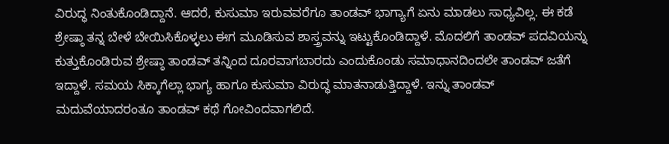ವಿರುದ್ಧ ನಿಂತುಕೊಂಡಿದ್ದಾನೆ. ಆದರೆ, ಕುಸುಮಾ ಇರುವವರೆಗೂ ತಾಂಡವ್ ಭಾಗ್ಯಾಗೆ ಏನು ಮಾಡಲು ಸಾಧ್ಯವಿಲ್ಲ. ಈ ಕಡೆ ಶ್ರೇಷ್ಠಾ ತನ್ನ ಬೇಳೆ ಬೇಯಿಸಿಕೊಳ್ಳಲು ಈಗ ಮೂಡಿಸುವ ಶಾಸ್ತ್ರವನ್ನು ಇಟ್ಟುಕೊಂಡಿದ್ದಾಳೆ. ಮೊದಲಿಗೆ ತಾಂಡವ್ ಪದವಿಯನ್ನು ಕುತ್ತುಕೊಂಡಿರುವ ಶ್ರೇಷ್ಠಾ ತಾಂಡವ್ ತನ್ನಿಂದ ದೂರವಾಗಬಾರದು ಎಂದುಕೊಂಡು ಸಮಾಧಾನದಿಂದಲೇ ತಾಂಡವ್ ಜತೆಗೆ ಇದ್ದಾಳೆ. ಸಮಯ ಸಿಕ್ಕಾಗೆಲ್ಲಾ ಭಾಗ್ಯ ಹಾಗೂ ಕುಸುಮಾ ವಿರುದ್ಧ ಮಾತನಾಡುತ್ತಿದ್ದಾಳೆ. ಇನ್ನು ತಾಂಡವ್ ಮದುವೆಯಾದರಂತೂ ತಾಂಡವ್ ಕಥೆ ಗೋವಿಂದವಾಗಲಿದೆ.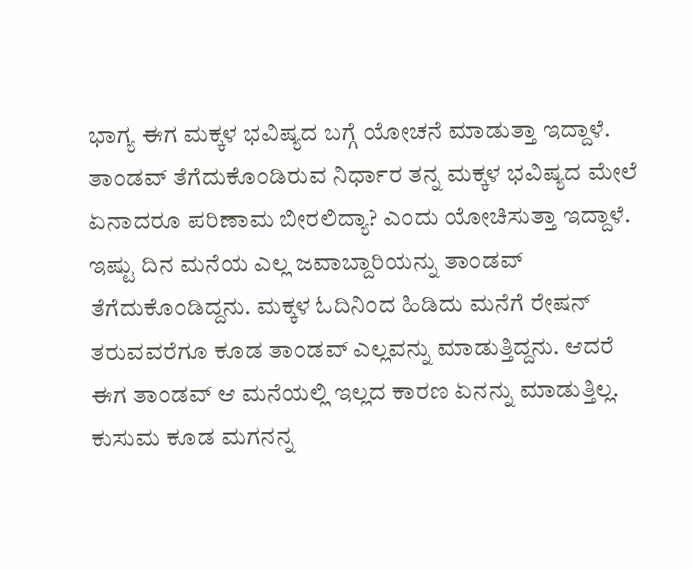ಭಾಗ್ಯ ಈಗ ಮಕ್ಕಳ ಭವಿಷ್ಯದ ಬಗ್ಗೆ ಯೋಚನೆ ಮಾಡುತ್ತಾ ಇದ್ದಾಳೆ. ತಾಂಡವ್ ತೆಗೆದುಕೊಂಡಿರುವ ನಿರ್ಧಾರ ತನ್ನ ಮಕ್ಕಳ ಭವಿಷ್ಯದ ಮೇಲೆ ಏನಾದರೂ ಪರಿಣಾಮ ಬೀರಲಿದ್ಯಾ? ಎಂದು ಯೋಚಿಸುತ್ತಾ ಇದ್ದಾಳೆ. ಇಷ್ಟು ದಿನ ಮನೆಯ ಎಲ್ಲ ಜವಾಬ್ದಾರಿಯನ್ನು ತಾಂಡವ್ ತೆಗೆದುಕೊಂಡಿದ್ದನು. ಮಕ್ಕಳ ಓದಿನಿಂದ ಹಿಡಿದು ಮನೆಗೆ ರೇಷನ್ ತರುವವರೆಗೂ ಕೂಡ ತಾಂಡವ್ ಎಲ್ಲವನ್ನು ಮಾಡುತ್ತಿದ್ದನು. ಆದರೆ ಈಗ ತಾಂಡವ್ ಆ ಮನೆಯಲ್ಲಿ ಇಲ್ಲದ ಕಾರಣ ಏನನ್ನು ಮಾಡುತ್ತಿಲ್ಲ. ಕುಸುಮ ಕೂಡ ಮಗನನ್ನ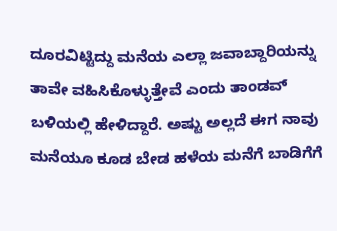ದೂರವಿಟ್ಟಿದ್ದು ಮನೆಯ ಎಲ್ಲಾ ಜವಾಬ್ದಾರಿಯನ್ನು ತಾವೇ ವಹಿಸಿಕೊಳ್ಳುತ್ತೇವೆ ಎಂದು ತಾಂಡವ್ ಬಳಿಯಲ್ಲಿ ಹೇಳಿದ್ದಾರೆ. ಅಷ್ಟು ಅಲ್ಲದೆ ಈಗ ನಾವು ಮನೆಯೂ ಕೂಡ ಬೇಡ ಹಳೆಯ ಮನೆಗೆ ಬಾಡಿಗೆಗೆ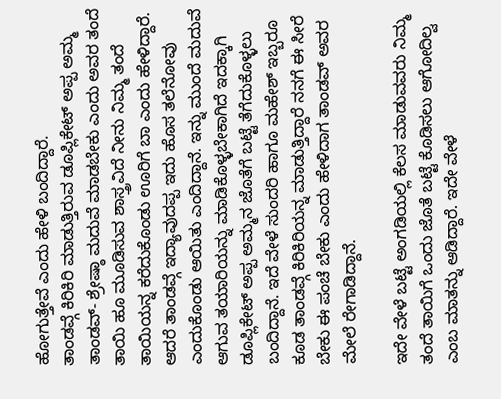ಹೋಗುತ್ತೇವೆ ಎಂದು ಹೇಳಿ ಬಂದಿದ್ದಾರೆ.
ತಾಂಡವ್ಗೆ ಕಿರಿಕಿರಿ ಮಾಡುತ್ತಿರುವ ಡೂಪ್ಲಿಕೇಟ್ ಅಪ್ಪ ಅಮ್ಮ
ತಾಂಡವ್- ಶ್ರೇಷ್ಠಾ ಮದುವೆ ಮಾಡಬೇಕು ಎಂದು ಅವರ ತಂದೆ ತಾಯಿ ಹೂ ಮೂಡಿಸುವ ಶಾಸ್ತ್ರವಿದೆ ನೀನು ನಿಮ್ಮ ತಂದೆ ತಾಯಿಯನ್ನ ಕರೆದುಕೊಂಡು ಊರಿಗೆ ಬಾ ಎಂದು ಹೇಳಿದ್ದಾರೆ. ಆದರೆ ತಾಂಡವ್ಗೆ ಇದ್ಯಾವುದಪ್ಪ ಇದು ಹೊಸ ತಲೆನೋವು ಎಂದುಕೊಂಡು ಆಯಿತು ಎಂದಿದ್ದಾನೆ. ಇನ್ನು ಮುಂದೆ ಮದುವೆ ಆಗುವ ತಯಾರಿಯನ್ನು ಮಾಡಿಕೊಳ್ಳಬೇಕಾಗಿದೆ ಇದಕ್ಕಾಗಿ ಡೂಪ್ಲಿಕೇಟ್ ಅಪ್ಪ ಅಮ್ಮನ ಜೊತೆಗೆ ಬಟ್ಟೆ ತೆಗೆದುಕೊಳ್ಳಲು ಬಂದಿದ್ದಾನೆ. ಇದೆ ವೇಳೆ ಸುಂದರಿ ಹಾಗೂ ಮಹೇಶ್ ಇಬ್ಬರೂ ಕೂಡ ತಾಂಡವ್ಗೆ ಕಿರಿಕಿರಿಯನ್ನ ಮಾಡುತ್ತಿದ್ದಾರೆ ನನಗೆ ಈ ಸೀರೆ ಬೇಕು ಈ ಪಂಚೆ ಬೇಕು ಎಂದು ಹೇಳಿದಾಗ ತಾಂಡವ್ ಅವರ ಮೇಲೆ ರೇಗಾಡಿದ್ದಾನೆ.

ಇದೇ ವೇಳೆ ಬಟ್ಟೆ ಅಂಗಡಿಯಲ್ಲಿ ಕೆಲಸ ಮಾಡುವವರು ನಿಮ್ಮ ತಂದೆ ತಾಯಿಗೆ ಒಂದು ಜೊತೆ ಬಟ್ಟೆ ಕೊಡಿಸಲು ಆಗೋದಿಲ್ವ ಎಂಬ ಮಾತನ್ನು ಆಡಿದ್ದಾರೆ. ಇದೇ ವೇಳೆ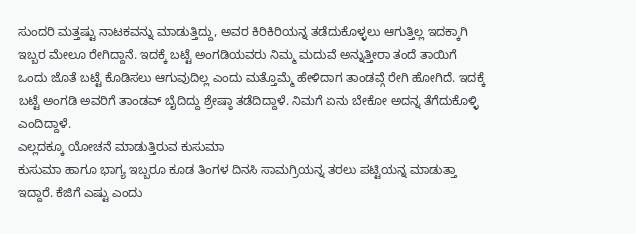ಸುಂದರಿ ಮತ್ತಷ್ಟು ನಾಟಕವನ್ನು ಮಾಡುತ್ತಿದ್ದು, ಅವರ ಕಿರಿಕಿರಿಯನ್ನ ತಡೆದುಕೊಳ್ಳಲು ಆಗುತ್ತಿಲ್ಲ ಇದಕ್ಕಾಗಿ ಇಬ್ಬರ ಮೇಲೂ ರೇಗಿದ್ದಾನೆ. ಇದಕ್ಕೆ ಬಟ್ಟೆ ಅಂಗಡಿಯವರು ನಿಮ್ಮ ಮದುವೆ ಅನ್ನುತ್ತೀರಾ ತಂದೆ ತಾಯಿಗೆ ಒಂದು ಜೊತೆ ಬಟ್ಟೆ ಕೊಡಿಸಲು ಆಗುವುದಿಲ್ಲ ಎಂದು ಮತ್ತೊಮ್ಮೆ ಹೇಳಿದಾಗ ತಾಂಡವ್ಗೆ ರೇಗಿ ಹೋಗಿದೆ. ಇದಕ್ಕೆ ಬಟ್ಟೆ ಅಂಗಡಿ ಅವರಿಗೆ ತಾಂಡವ್ ಬೈದಿದ್ದು ಶ್ರೇಷ್ಠಾ ತಡೆದಿದ್ದಾಳೆ. ನಿಮಗೆ ಏನು ಬೇಕೋ ಅದನ್ನ ತೆಗೆದುಕೊಳ್ಳಿ ಎಂದಿದ್ದಾಳೆ.
ಎಲ್ಲದಕ್ಕೂ ಯೋಚನೆ ಮಾಡುತ್ತಿರುವ ಕುಸುಮಾ
ಕುಸುಮಾ ಹಾಗೂ ಭಾಗ್ಯ ಇಬ್ಬರೂ ಕೂಡ ತಿಂಗಳ ದಿನಸಿ ಸಾಮಗ್ರಿಯನ್ನ ತರಲು ಪಟ್ಟಿಯನ್ನ ಮಾಡುತ್ತಾ ಇದ್ದಾರೆ. ಕೆಜಿಗೆ ಎಷ್ಟು ಎಂದು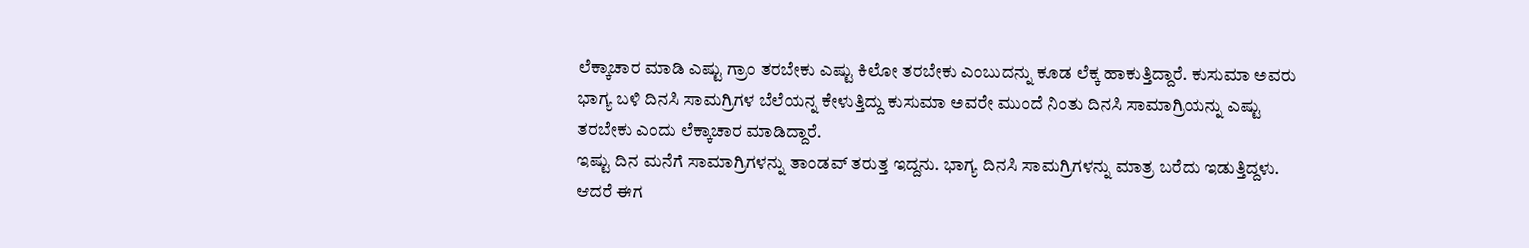ಲೆಕ್ಕಾಚಾರ ಮಾಡಿ ಎಷ್ಟು ಗ್ರಾಂ ತರಬೇಕು ಎಷ್ಟು ಕಿಲೋ ತರಬೇಕು ಎಂಬುದನ್ನು ಕೂಡ ಲೆಕ್ಕ ಹಾಕುತ್ತಿದ್ದಾರೆ. ಕುಸುಮಾ ಅವರು ಭಾಗ್ಯ ಬಳಿ ದಿನಸಿ ಸಾಮಗ್ರಿಗಳ ಬೆಲೆಯನ್ನ ಕೇಳುತ್ತಿದ್ದು ಕುಸುಮಾ ಅವರೇ ಮುಂದೆ ನಿಂತು ದಿನಸಿ ಸಾಮಾಗ್ರಿಯನ್ನು ಎಷ್ಟು ತರಬೇಕು ಎಂದು ಲೆಕ್ಕಾಚಾರ ಮಾಡಿದ್ದಾರೆ.
ಇಷ್ಟು ದಿನ ಮನೆಗೆ ಸಾಮಾಗ್ರಿಗಳನ್ನು ತಾಂಡವ್ ತರುತ್ತ ಇದ್ದನು. ಭಾಗ್ಯ ದಿನಸಿ ಸಾಮಗ್ರಿಗಳನ್ನು ಮಾತ್ರ ಬರೆದು ಇಡುತ್ತಿದ್ದಳು. ಆದರೆ ಈಗ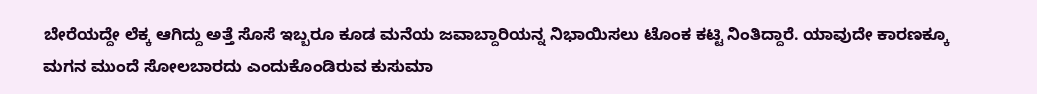ಬೇರೆಯದ್ದೇ ಲೆಕ್ಕ ಆಗಿದ್ದು ಅತ್ತೆ ಸೊಸೆ ಇಬ್ಬರೂ ಕೂಡ ಮನೆಯ ಜವಾಬ್ದಾರಿಯನ್ನ ನಿಭಾಯಿಸಲು ಟೊಂಕ ಕಟ್ಟಿ ನಿಂತಿದ್ದಾರೆ. ಯಾವುದೇ ಕಾರಣಕ್ಕೂ ಮಗನ ಮುಂದೆ ಸೋಲಬಾರದು ಎಂದುಕೊಂಡಿರುವ ಕುಸುಮಾ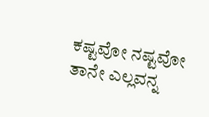ಕಷ್ಟವೋ ನಷ್ಟವೋ ತಾನೇ ಎಲ್ಲವನ್ನ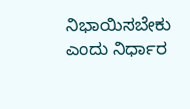ನಿಭಾಯಿಸಬೇಕು ಎಂದು ನಿರ್ಧಾರ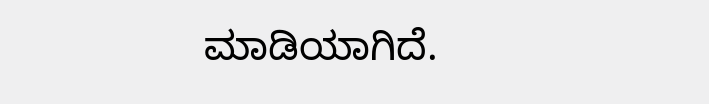ಮಾಡಿಯಾಗಿದೆ.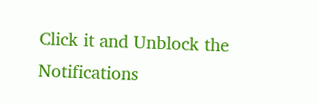Click it and Unblock the Notifications